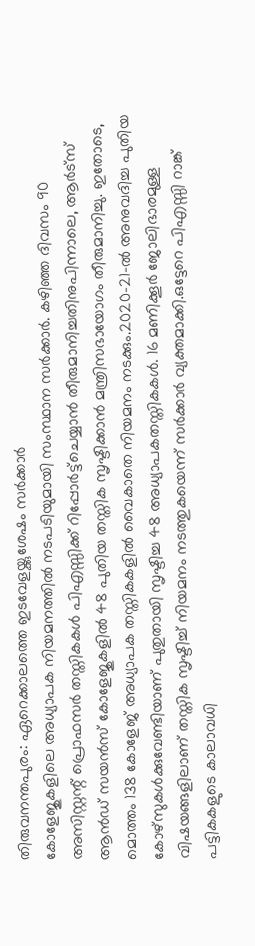തിരുവനന്തപുരം: ഏറെക്കാലത്തെ ഇടവേളയ്ക്കുശേഷം സർക്കാർ
കോളേജുകളിലെ അധ്യാപക നിയമനത്തിൽ നടപടിയുമായി സംസ്ഥാന സർക്കാർ. കഴിഞ്ഞ ദിവസം 90 അസിസ്റ്റന്റ് പ്രൊഫസർ തസ്തികകൾ പിഎസ്സിക്ക് റിപ്പോർട്ട്ചെയ്യാൻ തീരുമാനിച്ചതിനുപിന്നാലെ, ആർട്സ് ആൻഡ് സയൻസ് കോളേജുകളിൽ 48 പുതിയ തസ്തിക സൃഷ്ടിക്കാൻ മന്ത്രിസഭായോഗം തീരുമാനിച്ചു. ഇതോടെ, മൊത്തം 138 കോളേജ് അധ്യാപക തസ്തികകളിൽ വൈകാതെ നിയമനം നടക്കും.2020-21-ൽ അനുവദിച്ച പുതിയ കോഴ്സുകൾക്കുവേണ്ടിയാണ് പുതുതായി സൃഷ്ടിച്ച 48 അധ്യാപകതസ്തികകൾ. 16 മണിക്കൂർ ജോലിഭാരമുള്ള വിഷയങ്ങളിലാണ് തസ്തിക സൃഷ്ടിച്ച് നിയമനം നടത്തുകയെന്ന് സർക്കാർ വ്യക്തമാക്കി.ഒട്ടേറെ പിഎസ്സി റാങ്ക് പട്ടികകളുടെ കാലാവധി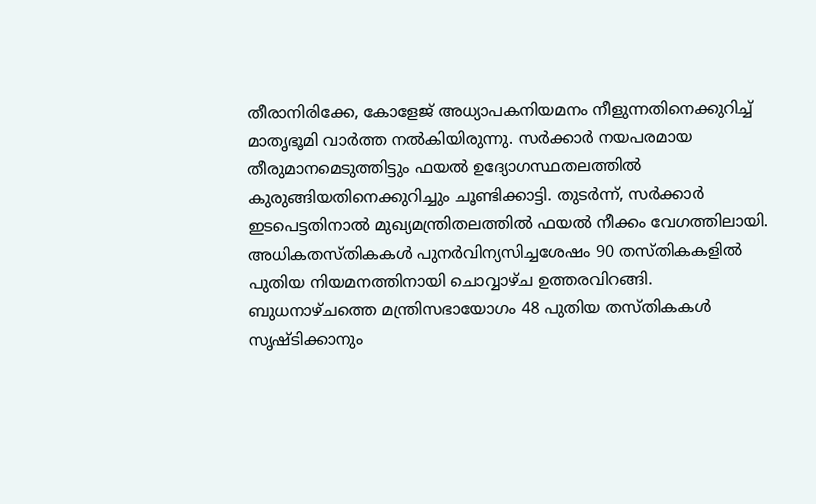തീരാനിരിക്കേ, കോളേജ് അധ്യാപകനിയമനം നീളുന്നതിനെക്കുറിച്ച് മാതൃഭൂമി വാർത്ത നൽകിയിരുന്നു. സർക്കാർ നയപരമായ തീരുമാനമെടുത്തിട്ടും ഫയൽ ഉദ്യോഗസ്ഥതലത്തിൽ കുരുങ്ങിയതിനെക്കുറിച്ചും ചൂണ്ടിക്കാട്ടി. തുടർന്ന്, സർക്കാർ ഇടപെട്ടതിനാൽ മുഖ്യമന്ത്രിതലത്തിൽ ഫയൽ നീക്കം വേഗത്തിലായി. അധികതസ്തികകൾ പുനർവിന്യസിച്ചശേഷം 90 തസ്തികകളിൽ പുതിയ നിയമനത്തിനായി ചൊവ്വാഴ്ച ഉത്തരവിറങ്ങി. ബുധനാഴ്ചത്തെ മന്ത്രിസഭായോഗം 48 പുതിയ തസ്തികകൾ സൃഷ്ടിക്കാനും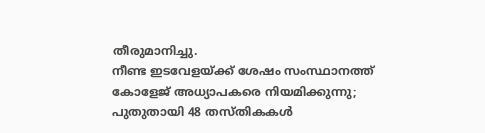തീരുമാനിച്ചു.
നീണ്ട ഇടവേളയ്ക്ക് ശേഷം സംസ്ഥാനത്ത് കോളേജ് അധ്യാപകരെ നിയമിക്കുന്നു; പുതുതായി 48 തസ്തികകൾ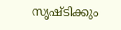സൃഷ്ടിക്കും